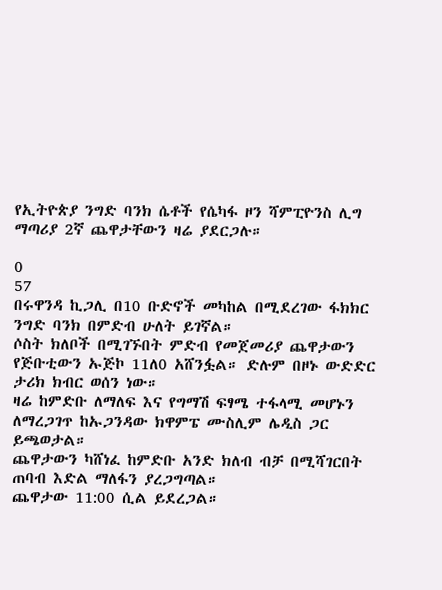የኢትዮጵያ ንግድ ባንክ ሴቶች የሴካፋ ዞን ሻምፒዮንስ ሊግ ማጣሪያ 2ኛ ጨዋታቸውን ዛሬ ያደርጋሉ።

0
57
በሩዋንዳ ኪጋሊ በ10 ቡድኖች መካከል በሚደረገው ፋክክር ንግድ ባንክ በምድብ ሁለት ይገኛል።
ሶስት ክለቦች በሚገኙበት ምድብ የመጀመሪያ ጨዋታውን የጅቡቲውን ኡጅኮ 11ለ0 አሸንፏል። ድሉም በዞኑ ውድድር ታሪክ ክብር ወሰን ነው።
ዛሬ ከምድቡ ለማለፍ እና የግማሽ ፍፃሜ ተፋላሚ መሆኑን ለማረጋገጥ ከኡጋንዳው ክዋምፔ ሙስሊም ሌዲስ ጋር ይጫወታል።
ጨዋታውን ካሸነፈ ከምድቡ አንድ ክለብ ብቻ በሚሻገርበት ጠባብ እድል ማለፋን ያረጋግጣል።
ጨዋታው 11:00 ሲል ይደረጋል።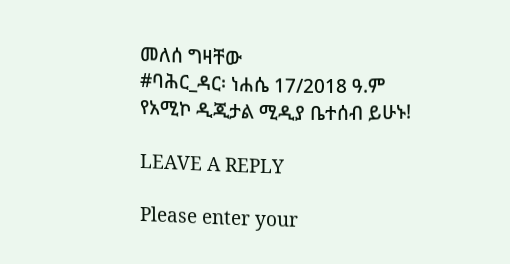መለሰ ግዛቸው
#ባሕር_ዳር፡ ነሐሴ 17/2018 ዓ.ም
የአሚኮ ዲጂታል ሚዲያ ቤተሰብ ይሁኑ!

LEAVE A REPLY

Please enter your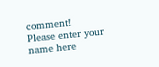comment!
Please enter your name here